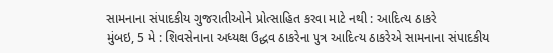સામનાના સંપાદકીય ગુજરાતીઓને પ્રોત્સાહિત કરવા માટે નથી : આદિત્ય ઠાકરે
મુંબઇ, 5 મે : શિવસેનાના અધ્યક્ષ ઉદ્ધવ ઠાકરેના પુત્ર આદિત્ય ઠાકરેએ સામનાના સંપાદકીય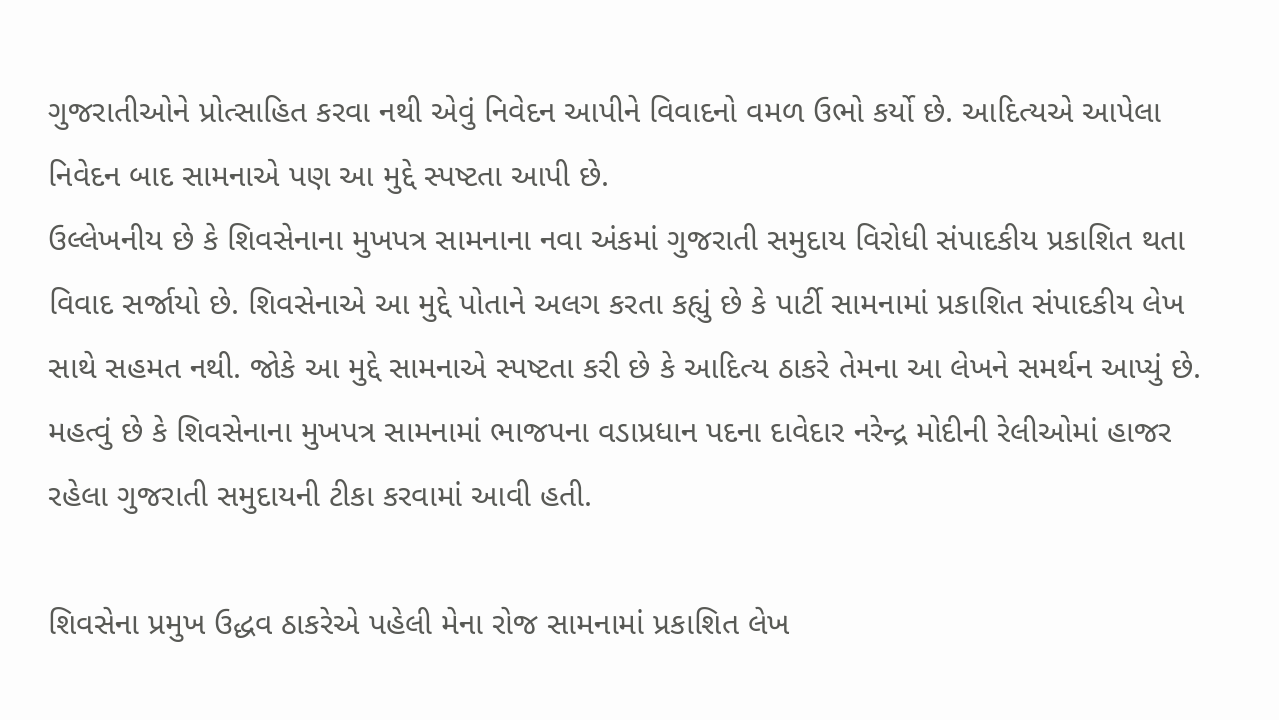ગુજરાતીઓને પ્રોત્સાહિત કરવા નથી એવું નિવેદન આપીને વિવાદનો વમળ ઉભો કર્યો છે. આદિત્યએ આપેલા નિવેદન બાદ સામનાએ પણ આ મુદ્દે સ્પષ્ટતા આપી છે.
ઉલ્લેખનીય છે કે શિવસેનાના મુખપત્ર સામનાના નવા અંકમાં ગુજરાતી સમુદાય વિરોધી સંપાદકીય પ્રકાશિત થતા વિવાદ સર્જાયો છે. શિવસેનાએ આ મુદ્દે પોતાને અલગ કરતા કહ્યું છે કે પાર્ટી સામનામાં પ્રકાશિત સંપાદકીય લેખ સાથે સહમત નથી. જોકે આ મુદ્દે સામનાએ સ્પષ્ટતા કરી છે કે આદિત્ય ઠાકરે તેમના આ લેખને સમર્થન આપ્યું છે. મહત્વું છે કે શિવસેનાના મુખપત્ર સામનામાં ભાજપના વડાપ્રધાન પદના દાવેદાર નરેન્દ્ર મોદીની રેલીઓમાં હાજર રહેલા ગુજરાતી સમુદાયની ટીકા કરવામાં આવી હતી.

શિવસેના પ્રમુખ ઉદ્ધવ ઠાકરેએ પહેલી મેના રોજ સામનામાં પ્રકાશિત લેખ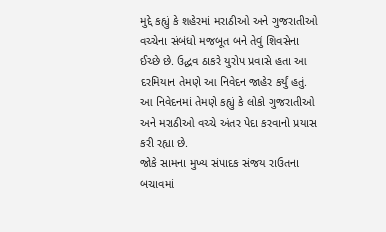મુદ્દે કહ્યું કે શહેરમાં મરાઠીઓ અને ગુજરાતીઓ વચ્ચેના સંબંધો મજબૂત બને તેવું શિવસેના ઈચ્છે છે. ઉદ્ધવ ઠાકરે યુરોપ પ્રવાસે હતા આ દરમિયાન તેમણે આ નિવેદન જાહેર કર્યું હતું. આ નિવેદનમાં તેમણે કહ્યું કે લોકો ગુજરાતીઓ અને મરાઠીઓ વચ્ચે અંતર પેદા કરવાનો પ્રયાસ કરી રહ્યા છે.
જોકે સામના મુખ્ય સંપાદક સંજય રાઉતના બચાવમાં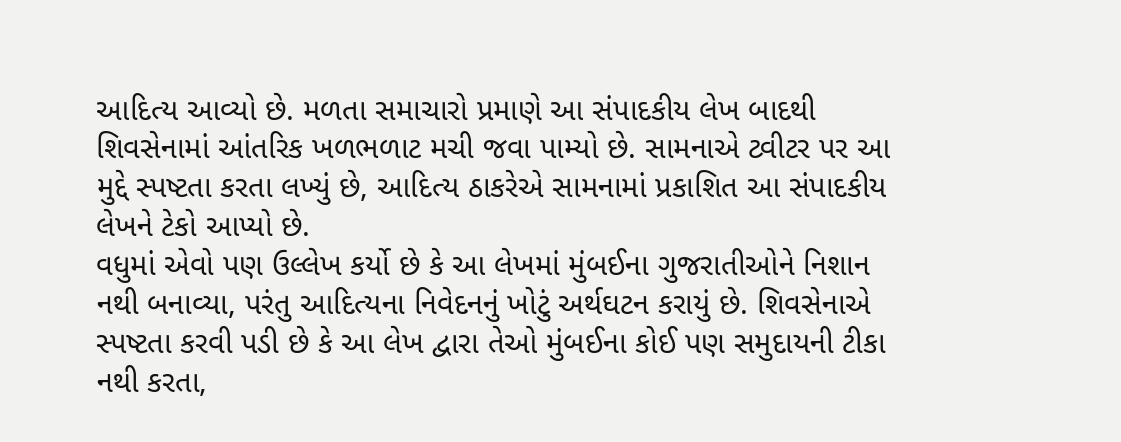આદિત્ય આવ્યો છે. મળતા સમાચારો પ્રમાણે આ સંપાદકીય લેખ બાદથી શિવસેનામાં આંતરિક ખળભળાટ મચી જવા પામ્યો છે. સામનાએ ટ્વીટર પર આ મુદ્દે સ્પષ્ટતા કરતા લખ્યું છે, આદિત્ય ઠાકરેએ સામનામાં પ્રકાશિત આ સંપાદકીય લેખને ટેકો આપ્યો છે.
વધુમાં એવો પણ ઉલ્લેખ કર્યો છે કે આ લેખમાં મુંબઈના ગુજરાતીઓને નિશાન નથી બનાવ્યા, પરંતુ આદિત્યના નિવેદનનું ખોટું અર્થઘટન કરાયું છે. શિવસેનાએ સ્પષ્ટતા કરવી પડી છે કે આ લેખ દ્વારા તેઓ મુંબઈના કોઈ પણ સમુદાયની ટીકા નથી કરતા,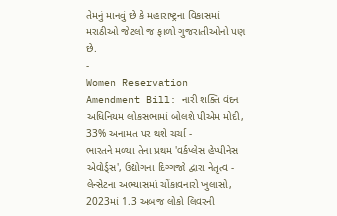તેમનું માનવું છે કે મહારાષ્ટ્રના વિકાસમાં મરાઠીઓ જેટલો જ ફાળો ગુજરાતીઓનો પણ છે.
-
Women Reservation Amendment Bill: નારી શક્તિ વંદન અધિનિયમ લોકસભામાં બોલશે પીએમ મોદી, 33% અનામત પર થશે ચર્ચા -
ભારતને મળ્યા તેના પ્રથમ 'વર્કપ્લેસ હેપ્પીનેસ એવોર્ડ્સ', ઉદ્યોગના દિગ્ગજો દ્વારા નેતૃત્વ -
લેન્સેટના અભ્યાસમાં ચોંકાવનારો ખુલાસો, 2023માં 1.3 અબજ લોકો લિવરની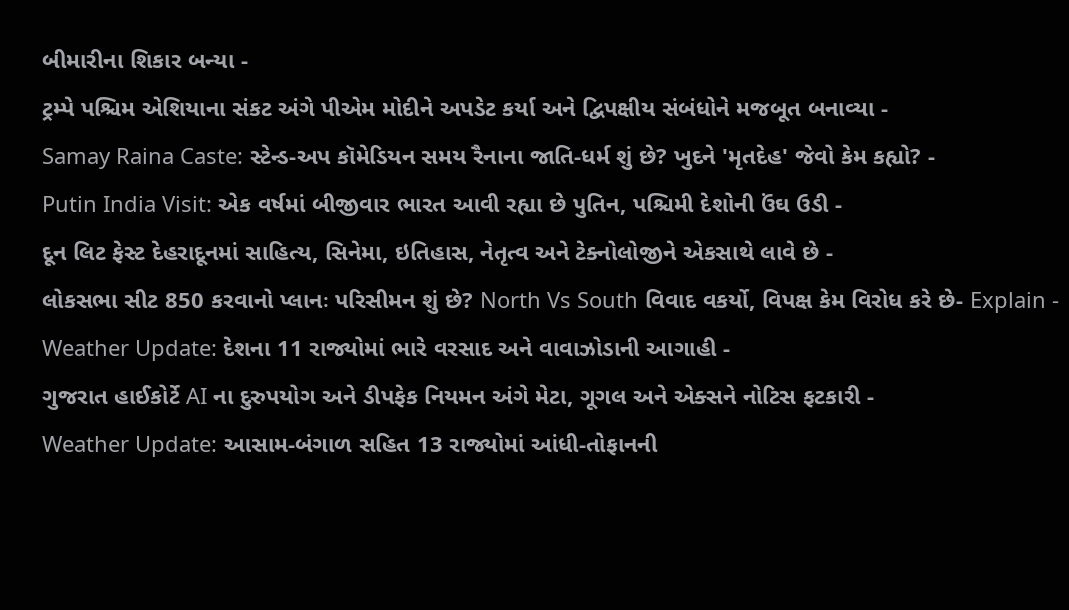બીમારીના શિકાર બન્યા -
ટ્રમ્પે પશ્ચિમ એશિયાના સંકટ અંગે પીએમ મોદીને અપડેટ કર્યા અને દ્વિપક્ષીય સંબંધોને મજબૂત બનાવ્યા -
Samay Raina Caste: સ્ટેન્ડ-અપ કૉમેડિયન સમય રૈનાના જાતિ-ધર્મ શું છે? ખુદને 'મૃતદેહ' જેવો કેમ કહ્યો? -
Putin India Visit: એક વર્ષમાં બીજીવાર ભારત આવી રહ્યા છે પુતિન, પશ્ચિમી દેશોની ઉંઘ ઉડી -
દૂન લિટ ફેસ્ટ દેહરાદૂનમાં સાહિત્ય, સિનેમા, ઇતિહાસ, નેતૃત્વ અને ટેક્નોલોજીને એકસાથે લાવે છે -
લોકસભા સીટ 850 કરવાનો પ્લાનઃ પરિસીમન શું છે? North Vs South વિવાદ વકર્યો, વિપક્ષ કેમ વિરોધ કરે છે- Explain -
Weather Update: દેશના 11 રાજ્યોમાં ભારે વરસાદ અને વાવાઝોડાની આગાહી -
ગુજરાત હાઈકોર્ટે AI ના દુરુપયોગ અને ડીપફેક નિયમન અંગે મેટા, ગૂગલ અને એક્સને નોટિસ ફટકારી -
Weather Update: આસામ-બંગાળ સહિત 13 રાજ્યોમાં આંધી-તોફાનની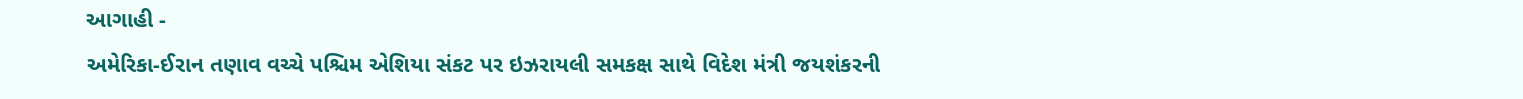આગાહી -
અમેરિકા-ઈરાન તણાવ વચ્ચે પશ્ચિમ એશિયા સંકટ પર ઇઝરાયલી સમકક્ષ સાથે વિદેશ મંત્રી જયશંકરની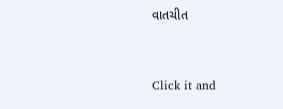વાતચીત



Click it and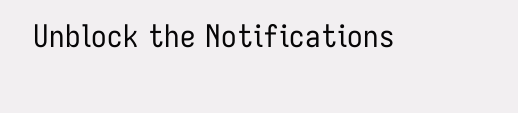Unblock the Notifications